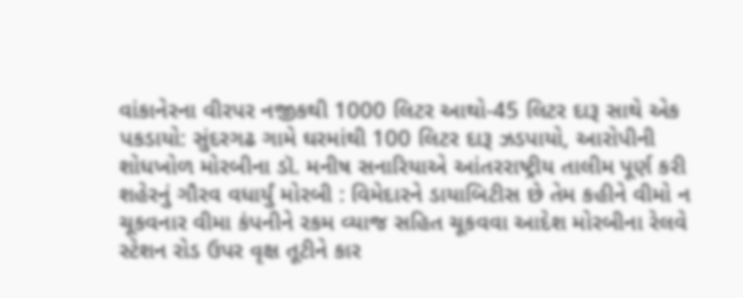વાંકાનેરના વીરપર નજીકથી 1000 લિટર આથો-45 લિટર દારૂ સાથે એક પકડાયો: સુંદરગઢ ગામે ઘરમાંથી 100 લિટર દારૂ ઝડપાયો, આરોપીની શોધખોળ મોરબીના ડૉ. મનીષ સનારિયાએ આંતરરાષ્ટ્રીય તાલીમ પૂર્ણ કરી શહેરનું ગૌરવ વધાર્યું મોરબી : વિમેદારને ડાયાબિટીસ છે તેમ કહીને વીમો ન ચૂકવનાર વીમા કંપનીને રકમ વ્યાજ સહિત ચૂકવવા આદેશ મોરબીના રેલવે સ્ટેશન રોડ ઉપર વૃક્ષ તૂટીને કાર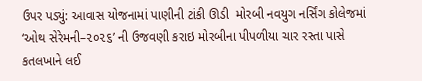ઉપર પડ્યું: આવાસ યોજનામાં પાણીની ટાંકી ઊડી  મોરબી નવયુગ નર્સિંગ કોલેજમાં ‘ઓથ સેરેમની–૨૦૨૬’ ની ઉજવણી કરાઇ મોરબીના પીપળીયા ચાર રસ્તા પાસે કતલખાને લઈ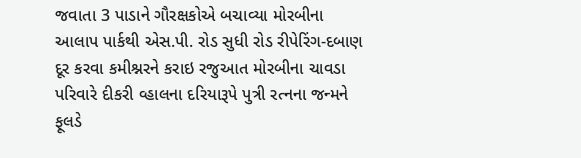જવાતા 3 પાડાને ગૌરક્ષકોએ બચાવ્યા મોરબીના આલાપ પાર્કથી એસ.પી. રોડ સુધી રોડ રીપેરિંગ-દબાણ દૂર કરવા કમીશ્નરને કરાઇ રજુઆત મોરબીના ચાવડા પરિવારે દીકરી વ્હાલના દરિયારૂપે પુત્રી રત્નના જન્મને ફૂલડે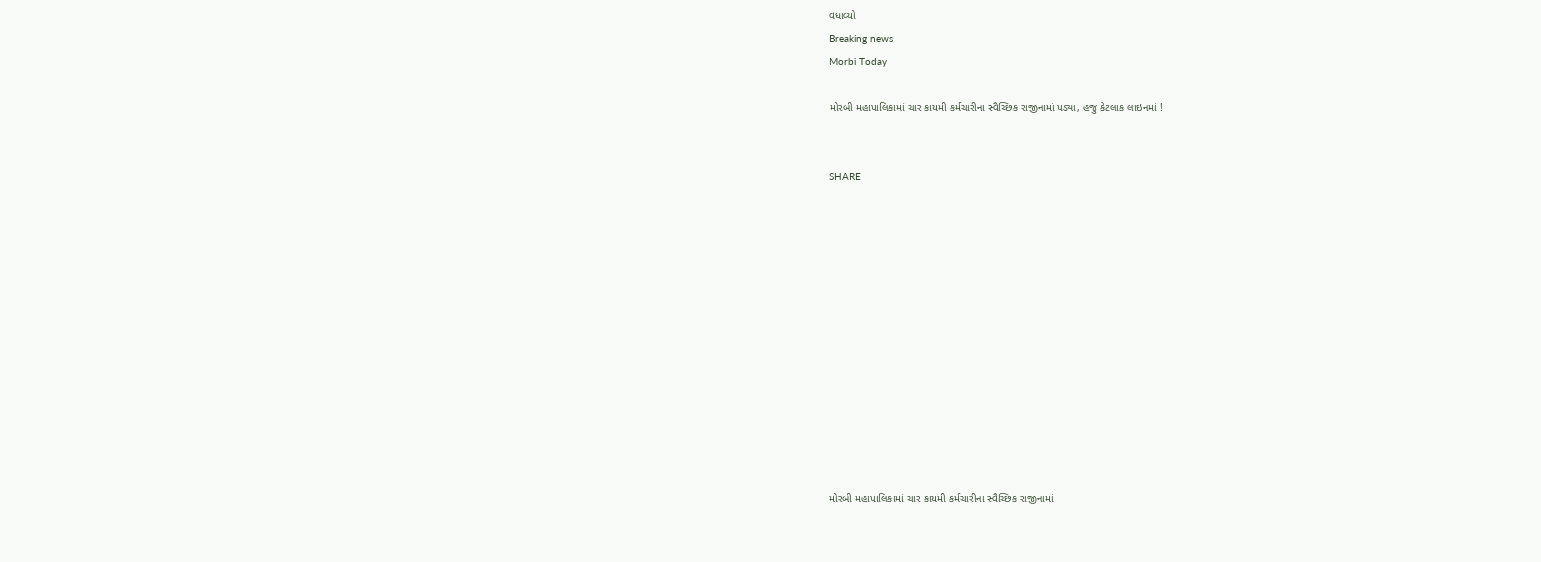વધાવ્યો
Breaking news
Morbi Today

મોરબી મહાપાલિકામાં ચાર કાયમી કર્મચારીના સ્વૈચ્છિક રાજીનામાં પડ્યા, હજુ કેટલાક લાઇનમાં !


SHARE













મોરબી મહાપાલિકામાં ચાર કાયમી કર્મચારીના સ્વૈચ્છિક રાજીનામાં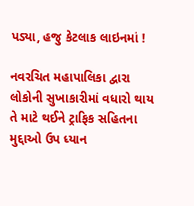પડ્યા, હજુ કેટલાક લાઇનમાં !

નવરચિત મહાપાલિકા દ્વારા લોકોની સુખાકારીમાં વધારો થાય તે માટે થઈને ટ્રાફિક સહિતના મુદ્દાઓ ઉપ ધ્યાન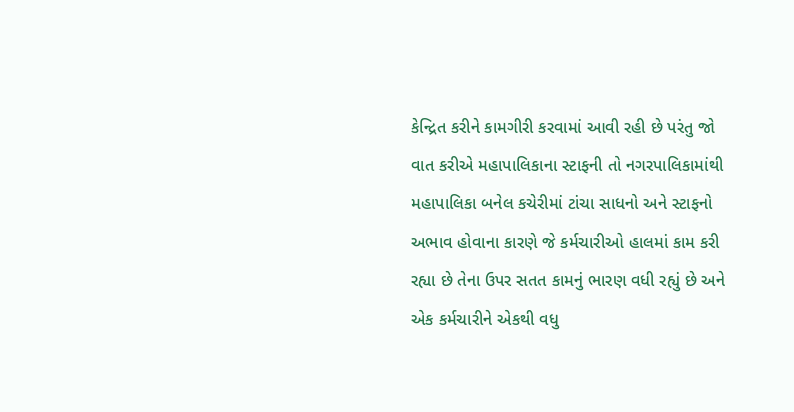કેન્દ્રિત કરીને કામગીરી કરવામાં આવી રહી છે પરંતુ જો વાત કરીએ મહાપાલિકાના સ્ટાફની તો નગરપાલિકામાંથી મહાપાલિકા બનેલ કચેરીમાં ટાંચા સાધનો અને સ્ટાફનો અભાવ હોવાના કારણે જે કર્મચારીઓ હાલમાં કામ કરી રહ્યા છે તેના ઉપર સતત કામનું ભારણ વધી રહ્યું છે અને એક કર્મચારીને એકથી વધુ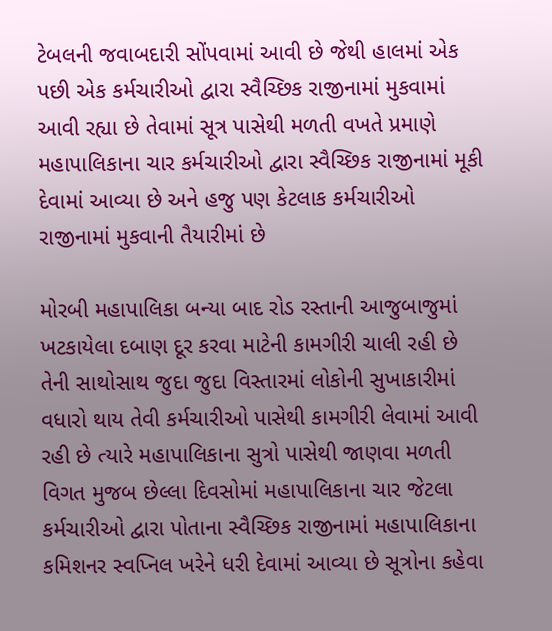ટેબલની જવાબદારી સોંપવામાં આવી છે જેથી હાલમાં એક પછી એક કર્મચારીઓ દ્વારા સ્વૈચ્છિક રાજીનામાં મુકવામાં આવી રહ્યા છે તેવામાં સૂત્ર પાસેથી મળતી વખતે પ્રમાણે મહાપાલિકાના ચાર કર્મચારીઓ દ્વારા સ્વૈચ્છિક રાજીનામાં મૂકી દેવામાં આવ્યા છે અને હજુ પણ કેટલાક કર્મચારીઓ રાજીનામાં મુકવાની તૈયારીમાં છે

મોરબી મહાપાલિકા બન્યા બાદ રોડ રસ્તાની આજુબાજુમાં ખટકાયેલા દબાણ દૂર કરવા માટેની કામગીરી ચાલી રહી છે તેની સાથોસાથ જુદા જુદા વિસ્તારમાં લોકોની સુખાકારીમાં વધારો થાય તેવી કર્મચારીઓ પાસેથી કામગીરી લેવામાં આવી રહી છે ત્યારે મહાપાલિકાના સુત્રો પાસેથી જાણવા મળતી વિગત મુજબ છેલ્લા દિવસોમાં મહાપાલિકાના ચાર જેટલા કર્મચારીઓ દ્વારા પોતાના સ્વૈચ્છિક રાજીનામાં મહાપાલિકાના કમિશનર સ્વપ્નિલ ખરેને ધરી દેવામાં આવ્યા છે સૂત્રોના કહેવા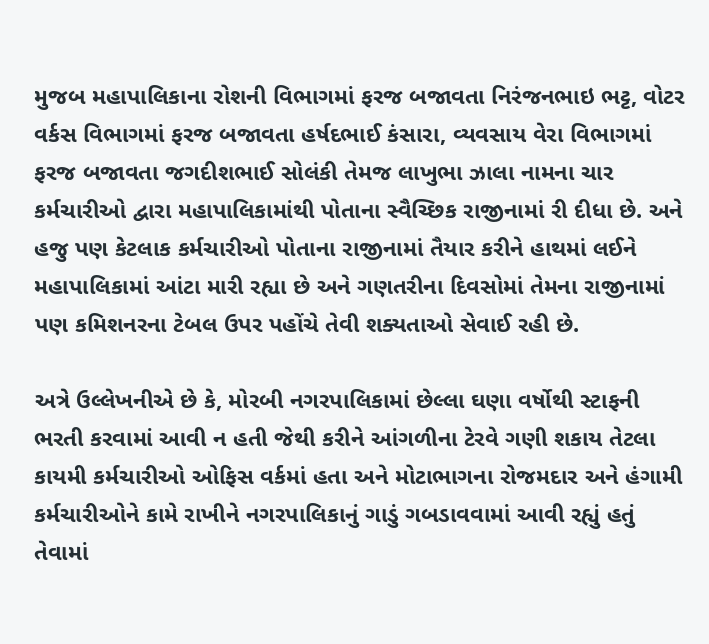મુજબ મહાપાલિકાના રોશની વિભાગમાં ફરજ બજાવતા નિરંજનભાઇ ભટ્ટ, વોટર વર્કસ વિભાગમાં ફરજ બજાવતા હર્ષદભાઈ કંસારા, વ્યવસાય વેરા વિભાગમાં ફરજ બજાવતા જગદીશભાઈ સોલંકી તેમજ લાખુભા ઝાલા નામના ચાર કર્મચારીઓ દ્વારા મહાપાલિકામાંથી પોતાના સ્વૈચ્છિક રાજીનામાં રી દીધા છે. અને હજુ પણ કેટલાક કર્મચારીઓ પોતાના રાજીનામાં તૈયાર કરીને હાથમાં લઈને મહાપાલિકામાં આંટા મારી રહ્યા છે અને ગણતરીના દિવસોમાં તેમના રાજીનામાં પણ કમિશનરના ટેબલ ઉપર પહોંચે તેવી શક્યતાઓ સેવાઈ રહી છે.

અત્રે ઉલ્લેખનીએ છે કે, મોરબી નગરપાલિકામાં છેલ્લા ઘણા વર્ષોથી સ્ટાફની ભરતી કરવામાં આવી ન હતી જેથી કરીને આંગળીના ટેરવે ગણી શકાય તેટલા કાયમી કર્મચારીઓ ઓફિસ વર્કમાં હતા અને મોટાભાગના રોજમદાર અને હંગામી કર્મચારીઓને કામે રાખીને નગરપાલિકાનું ગાડું ગબડાવવામાં આવી રહ્યું હતું તેવામાં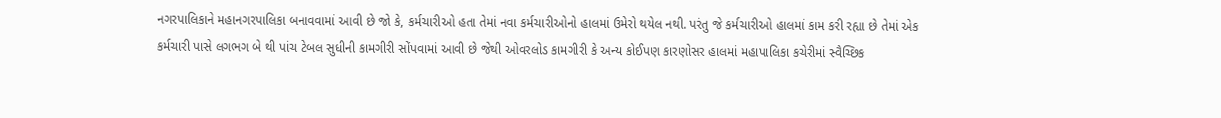નગરપાલિકાને મહાનગરપાલિકા બનાવવામાં આવી છે જો કે, કર્મચારીઓ હતા તેમાં નવા કર્મચારીઓનો હાલમાં ઉમેરો થયેલ નથી. પરંતુ જે કર્મચારીઓ હાલમાં કામ કરી રહ્યા છે તેમાં એક કર્મચારી પાસે લગભગ બે થી પાંચ ટેબલ સુધીની કામગીરી સોંપવામાં આવી છે જેથી ઓવરલોડ કામગીરી કે અન્ય કોઈપણ કારણોસર હાલમાં મહાપાલિકા કચેરીમાં સ્વૈચ્છિક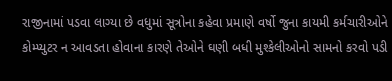રાજીનામાં પડવા લાગ્યા છે વધુમાં સૂત્રોના કહેવા પ્રમાણે વર્ષો જુના કાયમી કર્મચારીઓને કોમ્પ્યુટર ન આવડતા હોવાના કારણે તેઓને ઘણી બધી મુશ્કેલીઓનો સામનો કરવો પડી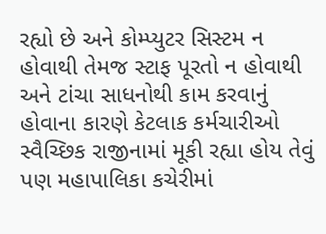રહ્યો છે અને કોમ્પ્યુટર સિસ્ટમ ન હોવાથી તેમજ સ્ટાફ પૂરતો ન હોવાથી અને ટાંચા સાધનોથી કામ કરવાનું હોવાના કારણે કેટલાક કર્મચારીઓ સ્વૈચ્છિક રાજીનામાં મૂકી રહ્યા હોય તેવું પણ મહાપાલિકા કચેરીમાં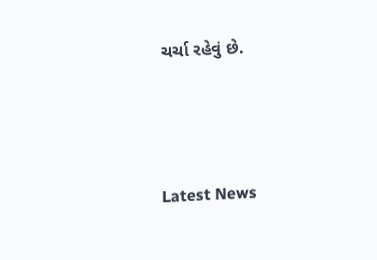ચર્ચા રહેવું છે.




Latest News